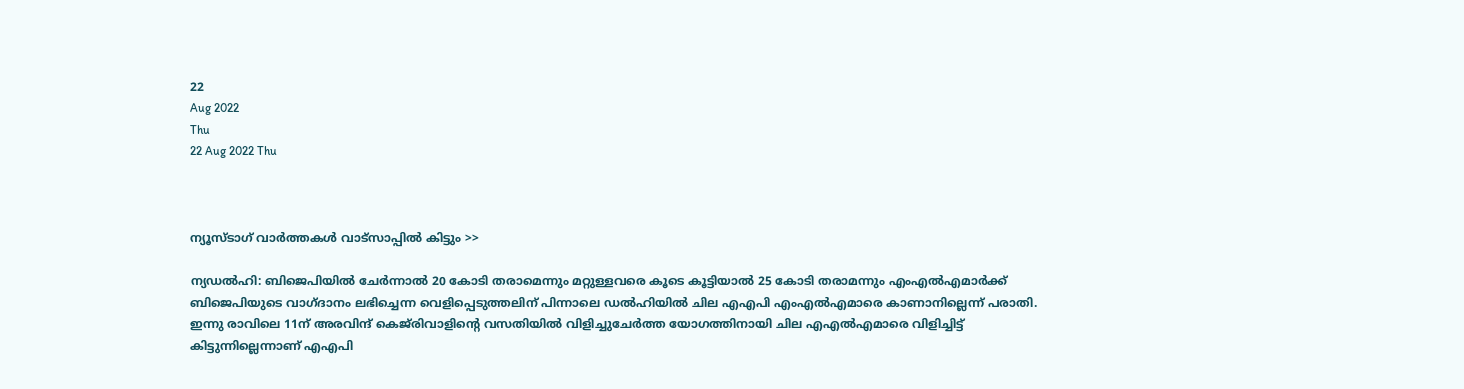22
Aug 2022
Thu
22 Aug 2022 Thu



ന്യൂസ്ടാഗ് വാര്‍ത്തകള്‍ വാട്‌സാപ്പില്‍ കിട്ടും >>

ന്യഡല്‍ഹി: ബിജെപിയില്‍ ചേര്‍ന്നാല്‍ 20 കോടി തരാമെന്നും മറ്റുള്ളവരെ കൂടെ കൂട്ടിയാല്‍ 25 കോടി തരാമന്നും എംഎല്‍എമാര്‍ക്ക് ബിജെപിയുടെ വാഗ്ദാനം ലഭിച്ചെന്ന വെളിപ്പെടുത്തലിന് പിന്നാലെ ഡല്‍ഹിയില്‍ ചില എഎപി എംഎല്‍എമാരെ കാണാനില്ലെന്ന് പരാതി. ഇന്നു രാവിലെ 11ന് അരവിന്ദ് കെജ്‌രിവാളിന്റെ വസതിയില്‍ വിളിച്ചുചേര്‍ത്ത യോഗത്തിനായി ചില എഎല്‍എമാരെ വിളിച്ചിട്ട് കിട്ടുന്നില്ലെന്നാണ് എഎപി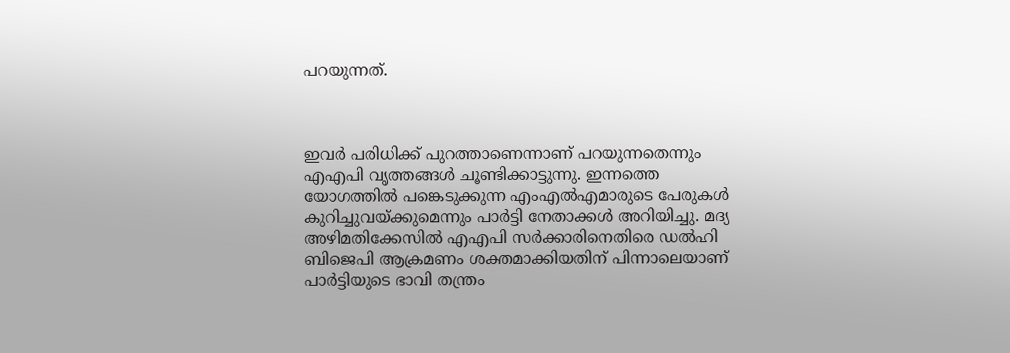പറയുന്നത്.



ഇവർ പരിധിക്ക് പുറത്താണെന്നാണ് പറയുന്നതെന്നും എഎപി വൃത്തങ്ങള്‍ ചൂണ്ടിക്കാട്ടുന്നു. ഇന്നത്തെ യോഗത്തിൽ പങ്കെടുക്കുന്ന എംഎൽഎമാരുടെ പേരുകൾ കുറിച്ചുവയ്ക്കുമെന്നും പാർട്ടി നേതാക്കൾ അറിയിച്ചു. മദ്യ അഴിമതിക്കേസിൽ എഎപി സർക്കാരിനെതിരെ ഡൽഹി ബിജെപി ആക്രമണം ശക്തമാക്കിയതിന് പിന്നാലെയാണ് പാർട്ടിയുടെ ഭാവി തന്ത്രം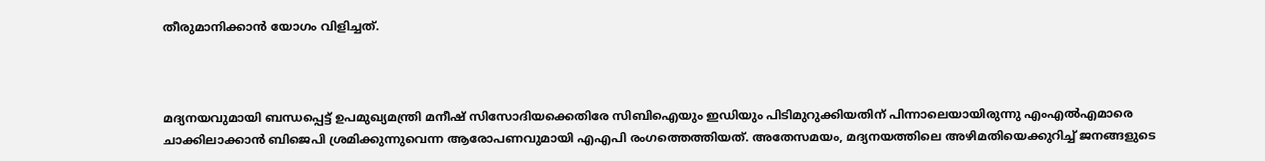തീരുമാനിക്കാൻ യോഗം വിളിച്ചത്.



മദ്യനയവുമായി ബന്ധപ്പെട്ട് ഉപമുഖ്യമന്ത്രി മനീഷ് സിസോദിയക്കെതിരേ സിബിഐയും ഇഡിയും പിടിമുറുക്കിയതിന് പിന്നാലെയായിരുന്നു എംഎല്‍എമാരെ ചാക്കിലാക്കാന്‍ ബിജെപി ശ്രമിക്കുന്നുവെന്ന ആരോപണവുമായി എഎപി രംഗത്തെത്തിയത്. അതേസമയം, മദ്യനയത്തിലെ അഴിമതിയെക്കുറിച്ച് ജനങ്ങളുടെ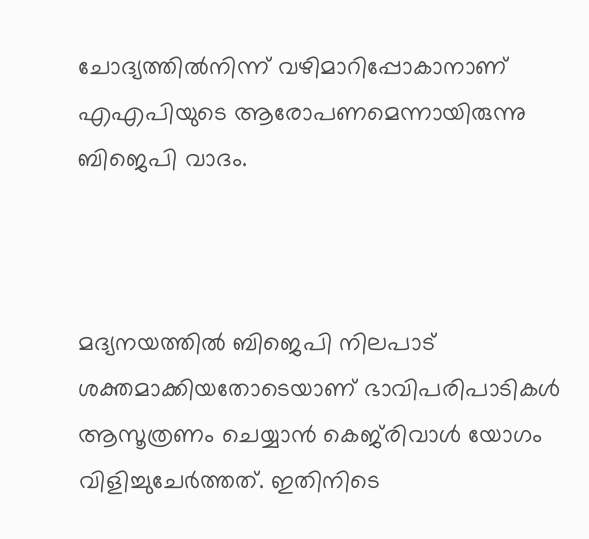ചോദ്യത്തില്‍നിന്ന് വഴിമാറിപ്പോകാനാണ് എഎപിയുടെ ആരോപണമെന്നായിരുന്നു ബിജെപി വാദം.



മദ്യനയത്തില്‍ ബിജെപി നിലപാട് ശക്തമാക്കിയതോടെയാണ് ഭാവിപരിപാടികള്‍ ആസൂത്രണം ചെയ്യാന്‍ കെജ്‌രിവാള്‍ യോഗം വിളിച്ചുചേര്‍ത്തത്. ഇതിനിടെ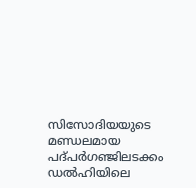സിസോദിയയുടെ മണ്ഡലമായ പദ്പര്‍ഗഞ്ജിലടക്കം ഡല്‍ഹിയിലെ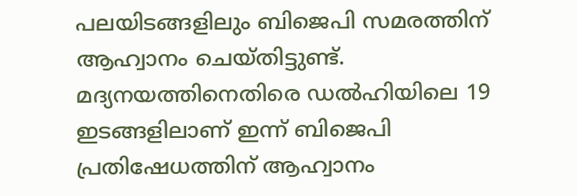പലയിടങ്ങളിലും ബിജെപി സമരത്തിന് ആഹ്വാനം ചെയ്തിട്ടുണ്ട്. മദ്യനയത്തിനെതിരെ ഡല്‍ഹിയിലെ 19 ഇടങ്ങളിലാണ് ഇന്ന് ബിജെപി പ്രതിഷേധത്തിന് ആഹ്വാനം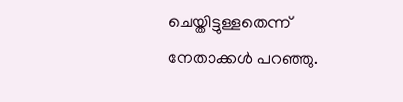ചെയ്തിട്ടുള്ളതെന്ന് നേതാക്കൾ പറഞ്ഞു.